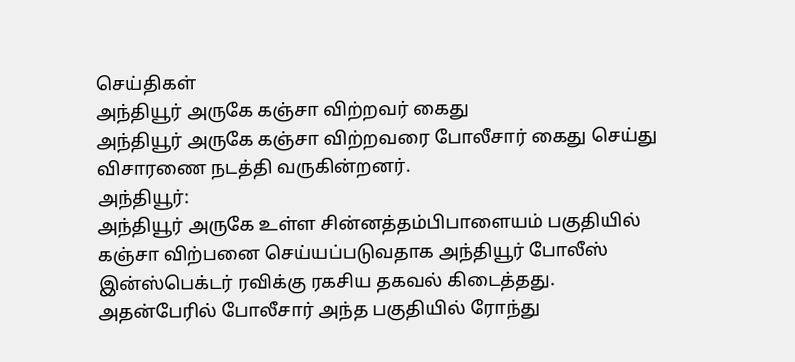செய்திகள்
அந்தியூர் அருகே கஞ்சா விற்றவர் கைது
அந்தியூர் அருகே கஞ்சா விற்றவரை போலீசார் கைது செய்து விசாரணை நடத்தி வருகின்றனர்.
அந்தியூர்:
அந்தியூர் அருகே உள்ள சின்னத்தம்பிபாளையம் பகுதியில் கஞ்சா விற்பனை செய்யப்படுவதாக அந்தியூர் போலீஸ் இன்ஸ்பெக்டர் ரவிக்கு ரகசிய தகவல் கிடைத்தது. அதன்பேரில் போலீசார் அந்த பகுதியில் ரோந்து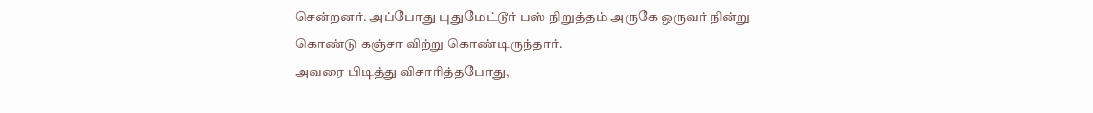சென்றனர். அப்போது புதுமேட்டூர் பஸ் நிறுத்தம் அருகே ஒருவர் நின்று கொண்டு கஞ்சா விற்று கொண்டிருந்தார்.
அவரை பிடித்து விசாரித்தபோது,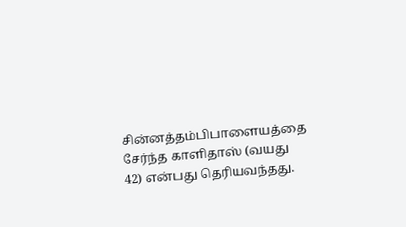சின்னத்தம்பிபாளையத்தை சேர்ந்த காளிதாஸ் (வயது 42) என்பது தெரியவந்தது.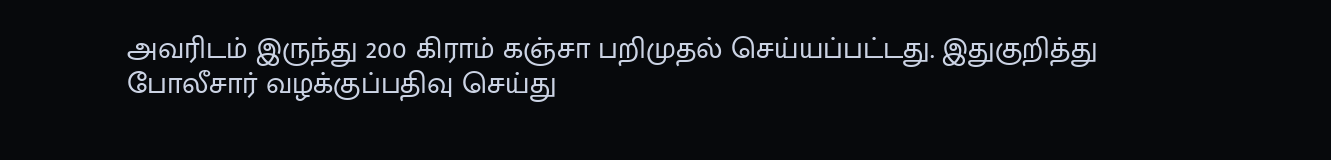அவரிடம் இருந்து 200 கிராம் கஞ்சா பறிமுதல் செய்யப்பட்டது. இதுகுறித்து போலீசார் வழக்குப்பதிவு செய்து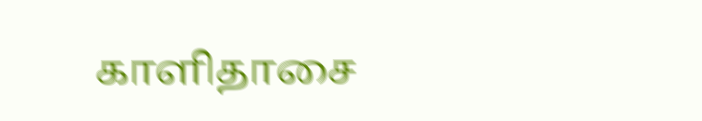காளிதாசை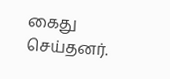கைது செய்தனர்.